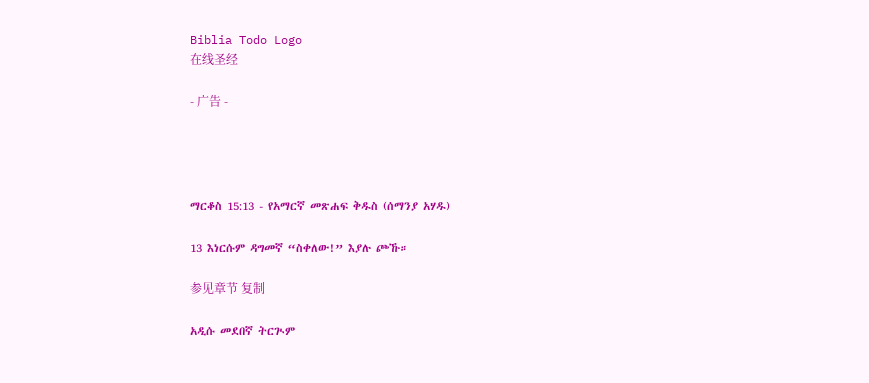Biblia Todo Logo
在线圣经

- 广告 -




ማርቆስ 15:13 - የአማርኛ መጽሐፍ ቅዱስ (ሰማንያ አሃዱ)

13 እነርሱም ዳግመኛ “ስቀለው!” እያሉ ጮኹ።

参见章节 复制

አዲሱ መደበኛ ትርጒም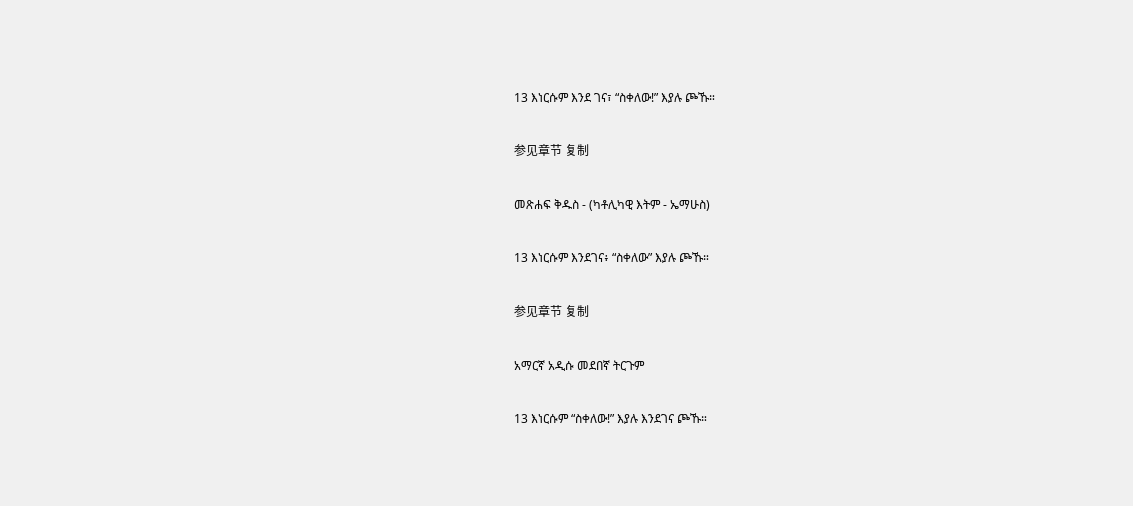13 እነርሱም እንደ ገና፣ “ስቀለው!” እያሉ ጮኹ።

参见章节 复制

መጽሐፍ ቅዱስ - (ካቶሊካዊ እትም - ኤማሁስ)

13 እነርሱም እንደገና፥ “ስቀለው” እያሉ ጮኹ።

参见章节 复制

አማርኛ አዲሱ መደበኛ ትርጉም

13 እነርሱም “ስቀለው!” እያሉ እንደገና ጮኹ።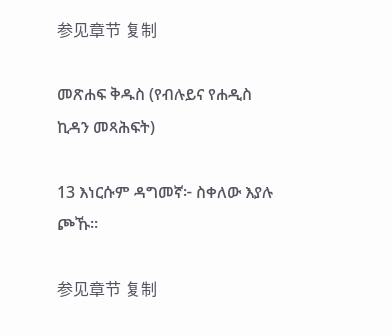参见章节 复制

መጽሐፍ ቅዱስ (የብሉይና የሐዲስ ኪዳን መጻሕፍት)

13 እነርሱም ዳግመኛ፦ ስቀለው እያሉ ጮኹ።

参见章节 复制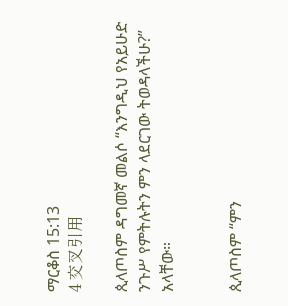ማርቆስ 15:13
4 交叉引用

ጲላጦስም ዳግመኛ መልሶ “እንግዲህ የአይሁድ ንጉሥ የምትሉትን ምን ላደርገው ትወዳላችሁ?” አላቸው።


ጲላጦስም “ምን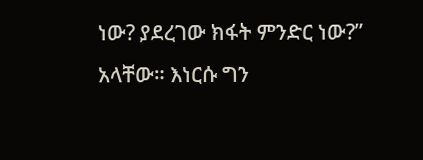ነው? ያደረገው ክፋት ምንድር ነው?” አላቸው። እነርሱ ግን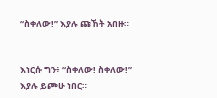“ስቀለው!” እያሉ ጩኸት አበዙ።


እነርሱ ግን፥ “ስቀለው! ስቀለው!” እያሉ ይጮሁ ነበር።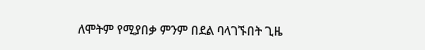ለሞትም የሚያበቃ ምንም በደል ባላገኙበት ጊዜ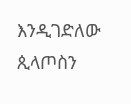እንዲገድለው ጲላጦስን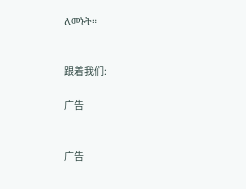ለመኑት።


跟着我们:

广告


广告